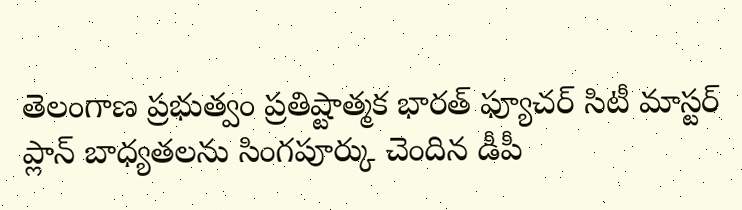తెలంగాణ ప్రభుత్వం ప్రతిష్టాత్మక భారత్ ఫ్యూచర్ సిటీ మాస్టర్ ప్లాన్ బాధ్యతలను సింగపూర్కు చెందిన డీపీ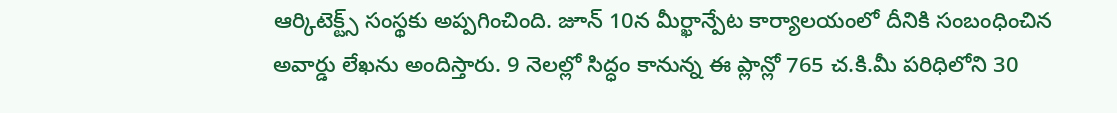ఆర్కిటెక్ట్స్ సంస్థకు అప్పగించింది. జూన్ 10న మీర్ఖాన్పేట కార్యాలయంలో దీనికి సంబంధించిన అవార్డు లేఖను అందిస్తారు. 9 నెలల్లో సిద్ధం కానున్న ఈ ప్లాన్లో 765 చ.కి.మీ పరిధిలోని 30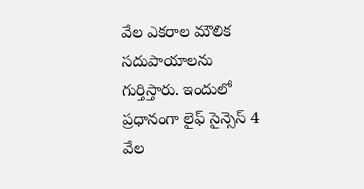వేల ఎకరాల మౌలిక సదుపాయాలను గుర్తిస్తారు. ఇందులో ప్రధానంగా లైఫ్ సైన్సెస్ 4 వేల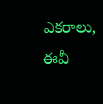ఎకరాలు, ఈవీ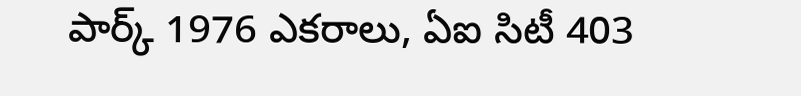పార్క్ 1976 ఎకరాలు, ఏఐ సిటీ 403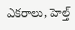ఎకరాలు, హెల్త్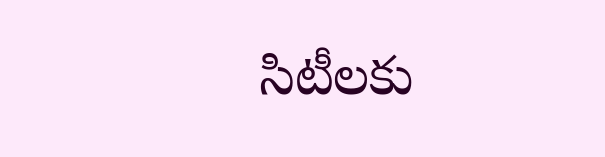సిటీలకు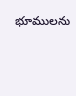భూములను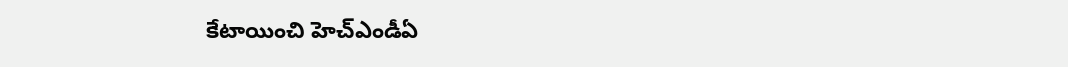కేటాయించి హెచ్ఎండీఏ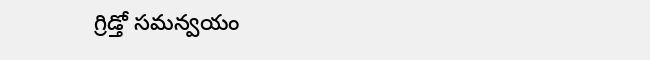గ్రిడ్తో సమన్వయం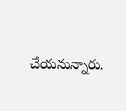చేయనున్నారు.